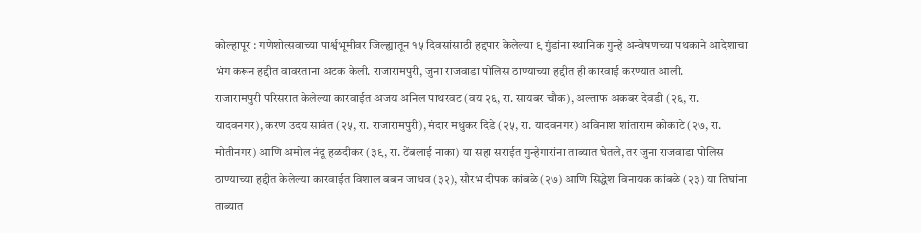कोल्हापूर : गणेशोत्सवाच्या पार्श्वभूमीवर जिल्ह्यातून १५ दिवसांसाठी हद्दपार केलेल्या ९ गुंडांना स्थानिक गुन्हे अन्वेषणच्या पथकाने आदेशाचा भंग करून हद्दीत वावरताना अटक केली. राजारामपुरी, जुना राजवाडा पोलिस ठाण्याच्या हद्दीत ही कारवाई करण्यात आली.
राजारामपुरी परिसरात केलेल्या कारवाईत अजय अनिल पाथरवट (वय २६, रा. सायबर चौक), अल्ताफ अकबर देवडी (२६, रा. यादवनगर), करण उदय सावंत (२५, रा. राजारामपुरी), मंदार मधुकर दिडे (२५, रा. यादवनगर) अविनाश शांताराम कोकाटे (२७, रा. मोतीनगर) आणि अमोल नंदू हळदीकर (३९, रा. टेंबलाई नाका) या सहा सराईत गुन्हेगारांना ताब्यात घेतले, तर जुना राजवाडा पोलिस ठाण्याच्या हद्दीत केलेल्या कारवाईत विशाल बबन जाधव (३२), सौरभ दीपक कांबळे (२७) आणि सिद्धेश विनायक कांबळे (२३) या तिघांना ताब्यात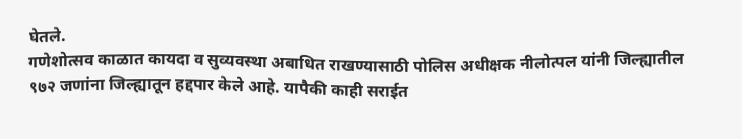घेतले.
गणेशोत्सव काळात कायदा व सुव्यवस्था अबाधित राखण्यासाठी पोलिस अधीक्षक नीलोत्पल यांनी जिल्ह्यातील ९७२ जणांना जिल्ह्यातून हद्दपार केले आहे. यापैकी काही सराईत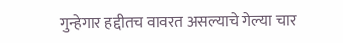गुन्हेगार हद्दीतच वावरत असल्याचे गेल्या चार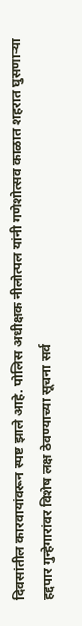दिवसांतील कारवायांवरून स्पष्ट झाले आहे. पोलिस अधीक्षक नीलोत्पल यांनी गणेशोत्सव काळात शहरात घुसणाऱ्या हद्दपार गुन्हेगारांवर विशेष लक्ष ठेवण्याच्या सूचना सर्व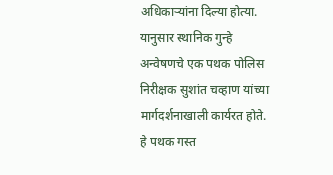अधिकाऱ्यांना दिल्या होत्या. यानुसार स्थानिक गुन्हे अन्वेषणचे एक पथक पोलिस निरीक्षक सुशांत चव्हाण यांच्या मार्गदर्शनाखाली कार्यरत होते. हे पथक गस्त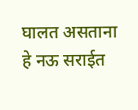घालत असताना हे नऊ सराईत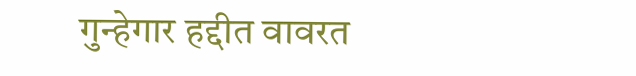गुन्हेगार हद्दीत वावरत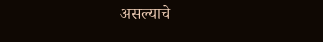असल्याचे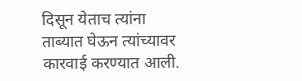दिसून येताच त्यांना ताब्यात घेऊन त्यांच्यावर कारवाई करण्यात आली.